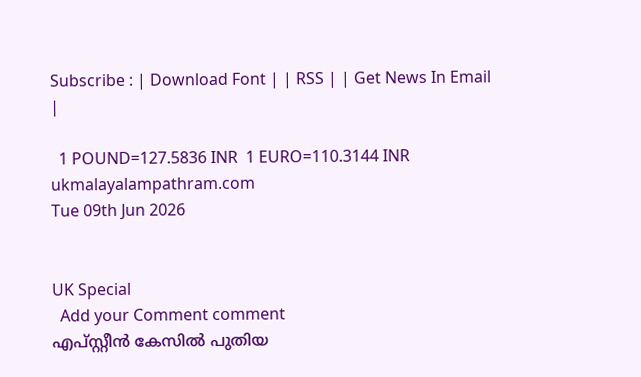Subscribe : | Download Font | | RSS | | Get News In Email |

  1 POUND=127.5836 INR  1 EURO=110.3144 INR
ukmalayalampathram.com
Tue 09th Jun 2026


UK Special
  Add your Comment comment
എപ്സ്റ്റീന്‍ കേസില്‍ പുതിയ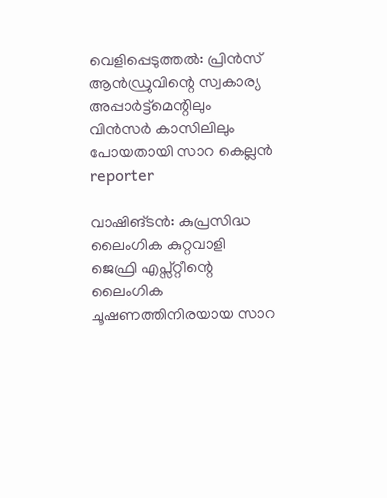വെളിപ്പെടുത്തല്‍: പ്രിന്‍സ് ആന്‍ഡ്രുവിന്റെ സ്വകാര്യ അപ്പാര്‍ട്ട്‌മെന്റിലും വിന്‍സര്‍ കാസിലിലും പോയതായി സാറ കെല്ലന്‍
reporter

വാഷിങ്ടന്‍: കുപ്രസിദ്ധ ലൈംഗിക കുറ്റവാളി ജെഫ്രി എപ്സ്റ്റീന്റെ ലൈംഗിക ചൂഷണത്തിനിരയായ സാറ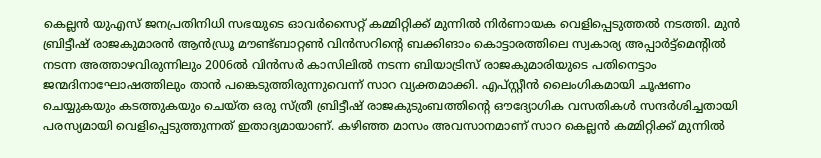കെല്ലന്‍ യുഎസ് ജനപ്രതിനിധി സഭയുടെ ഓവര്‍സൈറ്റ് കമ്മിറ്റിക്ക് മുന്നില്‍ നിര്‍ണായക വെളിപ്പെടുത്തല്‍ നടത്തി. മുന്‍ ബ്രിട്ടീഷ് രാജകുമാരന്‍ ആന്‍ഡ്രൂ മൗണ്ട്ബാറ്റണ്‍ വിന്‍സറിന്റെ ബക്കിങാം കൊട്ടാരത്തിലെ സ്വകാര്യ അപ്പാര്‍ട്ട്‌മെന്റില്‍ നടന്ന അത്താഴവിരുന്നിലും 2006ല്‍ വിന്‍സര്‍ കാസിലില്‍ നടന്ന ബിയാട്രിസ് രാജകുമാരിയുടെ പതിനെട്ടാം ജന്മദിനാഘോഷത്തിലും താന്‍ പങ്കെടുത്തിരുന്നുവെന്ന് സാറ വ്യക്തമാക്കി. എപ്സ്റ്റീന്‍ ലൈംഗികമായി ചൂഷണം ചെയ്യുകയും കടത്തുകയും ചെയ്ത ഒരു സ്ത്രീ ബ്രിട്ടീഷ് രാജകുടുംബത്തിന്റെ ഔദ്യോഗിക വസതികള്‍ സന്ദര്‍ശിച്ചതായി പരസ്യമായി വെളിപ്പെടുത്തുന്നത് ഇതാദ്യമായാണ്. കഴിഞ്ഞ മാസം അവസാനമാണ് സാറ കെല്ലന്‍ കമ്മിറ്റിക്ക് മുന്നില്‍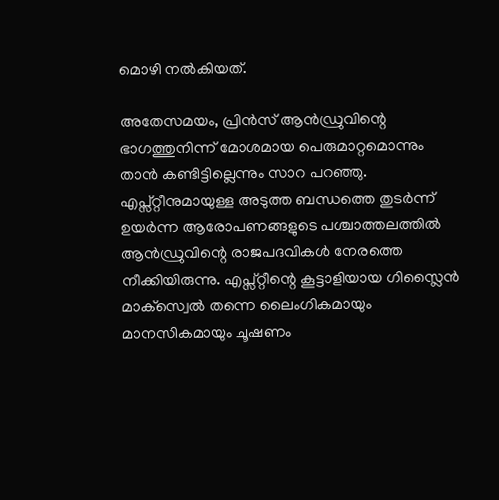മൊഴി നല്‍കിയത്.

അതേസമയം, പ്രിന്‍സ് ആന്‍ഡ്രുവിന്റെ ഭാഗത്തുനിന്ന് മോശമായ പെരുമാറ്റമൊന്നും താന്‍ കണ്ടിട്ടില്ലെന്നും സാറ പറഞ്ഞു. എപ്സ്റ്റീനുമായുള്ള അടുത്ത ബന്ധത്തെ തുടര്‍ന്ന് ഉയര്‍ന്ന ആരോപണങ്ങളുടെ പശ്ചാത്തലത്തില്‍ ആന്‍ഡ്രുവിന്റെ രാജപദവികള്‍ നേരത്തെ നീക്കിയിരുന്നു. എപ്സ്റ്റീന്റെ കൂട്ടാളിയായ ഗിസ്ലൈന്‍ മാക്‌സ്വെല്‍ തന്നെ ലൈംഗികമായും മാനസികമായും ചൂഷണം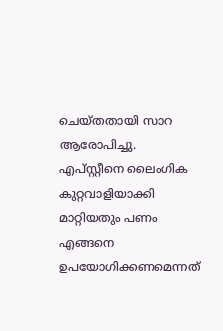ചെയ്തതായി സാറ ആരോപിച്ചു. എപ്സ്റ്റീനെ ലൈംഗിക കുറ്റവാളിയാക്കി മാറ്റിയതും പണം എങ്ങനെ ഉപയോഗിക്കണമെന്നത്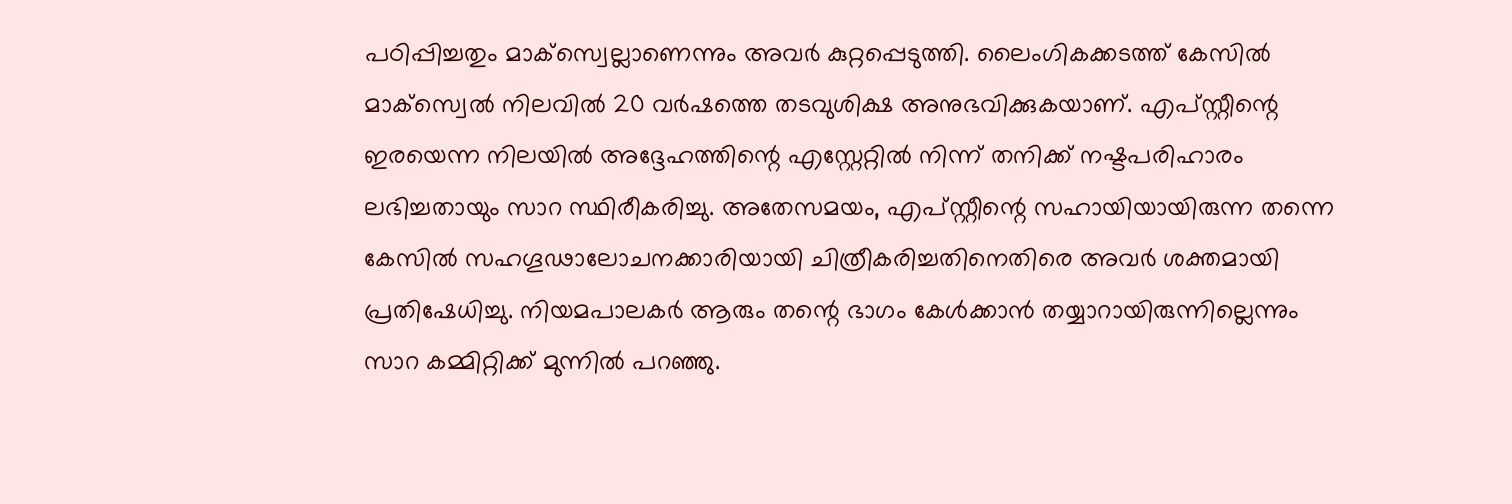പഠിപ്പിച്ചതും മാക്‌സ്വെല്ലാണെന്നും അവര്‍ കുറ്റപ്പെടുത്തി. ലൈംഗികക്കടത്ത് കേസില്‍ മാക്‌സ്വെല്‍ നിലവില്‍ 20 വര്‍ഷത്തെ തടവുശിക്ഷ അനുഭവിക്കുകയാണ്. എപ്സ്റ്റീന്റെ ഇരയെന്ന നിലയില്‍ അദ്ദേഹത്തിന്റെ എസ്റ്റേറ്റില്‍ നിന്ന് തനിക്ക് നഷ്ടപരിഹാരം ലഭിച്ചതായും സാറ സ്ഥിരീകരിച്ചു. അതേസമയം, എപ്സ്റ്റീന്റെ സഹായിയായിരുന്ന തന്നെ കേസില്‍ സഹഗൂഢാലോചനക്കാരിയായി ചിത്രീകരിച്ചതിനെതിരെ അവര്‍ ശക്തമായി പ്രതിഷേധിച്ചു. നിയമപാലകര്‍ ആരും തന്റെ ഭാഗം കേള്‍ക്കാന്‍ തയ്യാറായിരുന്നില്ലെന്നും സാറ കമ്മിറ്റിക്ക് മുന്നില്‍ പറഞ്ഞു.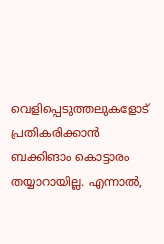വെളിപ്പെടുത്തലുകളോട് പ്രതികരിക്കാന്‍ ബക്കിങാം കൊട്ടാരം തയ്യാറായില്ല. എന്നാല്‍,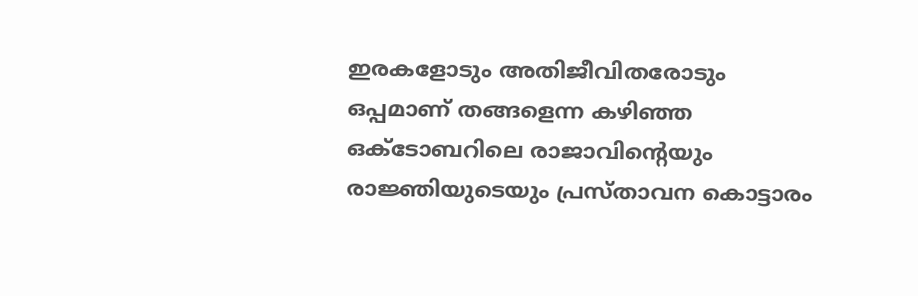ഇരകളോടും അതിജീവിതരോടും ഒപ്പമാണ് തങ്ങളെന്ന കഴിഞ്ഞ ഒക്ടോബറിലെ രാജാവിന്റെയും രാജ്ഞിയുടെയും പ്രസ്താവന കൊട്ടാരം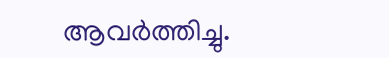ആവര്‍ത്തിച്ചു.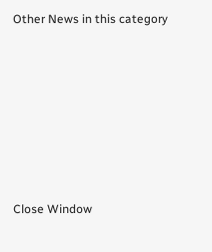Other News in this category








Close Window